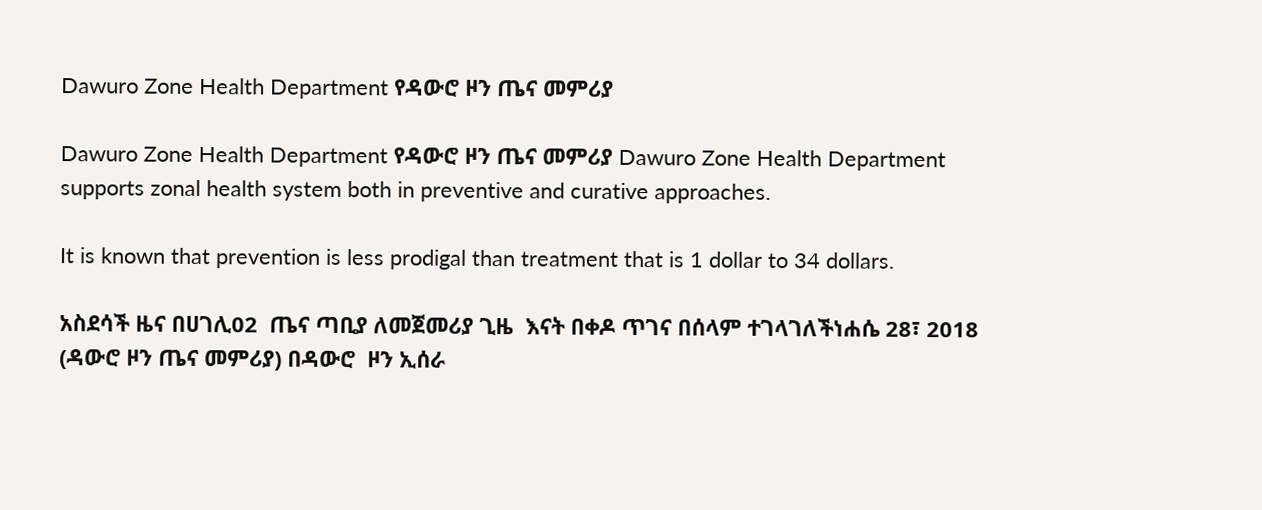Dawuro Zone Health Department የዳውሮ ዞን ጤና መምሪያ

Dawuro Zone Health Department የዳውሮ ዞን ጤና መምሪያ Dawuro Zone Health Department supports zonal health system both in preventive and curative approaches.

It is known that prevention is less prodigal than treatment that is 1 dollar to 34 dollars.

አስደሳች ዜና በሀገሊ02  ጤና ጣቢያ ለመጀመሪያ ጊዜ  እናት በቀዶ ጥገና በሰላም ተገላገለችነሐሴ 28፣ 2018 (ዳውሮ ዞን ጤና መምሪያ) በዳውሮ  ዞን ኢሰራ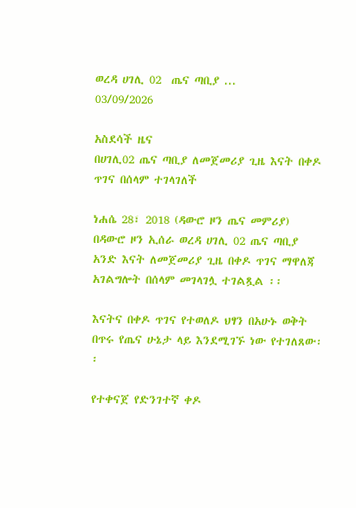ወረዳ ሀገሊ 02  ጤና ጣቢያ ...
03/09/2026

አስደሳች ዜና
በሀገሊ02 ጤና ጣቢያ ለመጀመሪያ ጊዜ እናት በቀዶ ጥገና በሰላም ተገላገለች

ነሐሴ 28፣ 2018 (ዳውሮ ዞን ጤና መምሪያ) በዳውሮ ዞን ኢሰራ ወረዳ ሀገሊ 02 ጤና ጣቢያ አንድ እናት ለመጀመሪያ ጊዜ በቀዶ ጥገና ማዋለጃ አገልግሎት በሰላም መገላገሏ ተገልጿል ፡፡

እናትና በቀዶ ጥገና የተወለዶ ህፃን በአሁኑ ወቅት በጥሩ የጤና ሁኔታ ላይ እንደሚገኙ ነው የተገለጸው፡፡

የተቀናጀ የድንገተኛ ቀዶ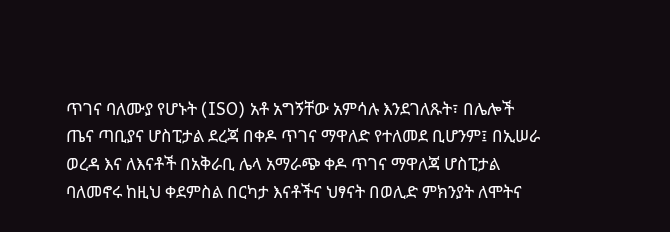ጥገና ባለሙያ የሆኑት (ISO) አቶ አግኝቸው አምሳሉ እንደገለጹት፣ በሌሎች ጤና ጣቢያና ሆስፒታል ደረጃ በቀዶ ጥገና ማዋለድ የተለመደ ቢሆንም፤ በኢሠራ ወረዳ እና ለእናቶች በአቅራቢ ሌላ አማራጭ ቀዶ ጥገና ማዋለጃ ሆስፒታል ባለመኖሩ ከዚህ ቀደምስል በርካታ እናቶችና ህፃናት በወሊድ ምክንያት ለሞትና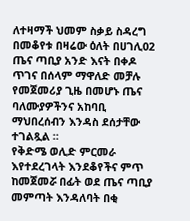ለተዛማች ህመም ስቃይ ስዳረግ በመቆየቱ በዛሬው ዕለት በሀገሊ02 ጤና ጣቢያ አንድ እናት በቀዶ ጥገና በሰላም ማዋለድ መቻሉ የመጀመሪያ ጊዜ በመሆኑ ጤና ባለሙያዎችንና አከባቢ ማህበረሰብን እንዳስ ደሰታቸው ተገልጿል ።
የቅድሜ ወሊድ ምርመራ እየተደረገላት እንደቆየችና ምጥ ከመጀመሯ በፊት ወደ ጤና ጣቢያ መምጣት እንዳለባት በቂ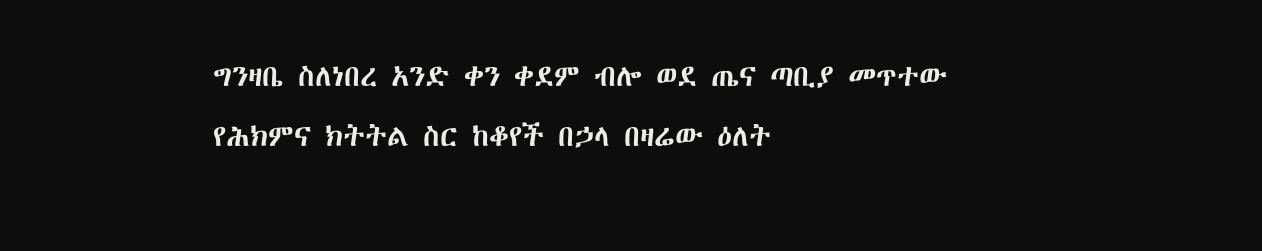ግንዛቤ ስለነበረ አንድ ቀን ቀደም ብሎ ወደ ጤና ጣቢያ መጥተው የሕክምና ክትትል ስር ከቆየች በኃላ በዛሬው ዕለት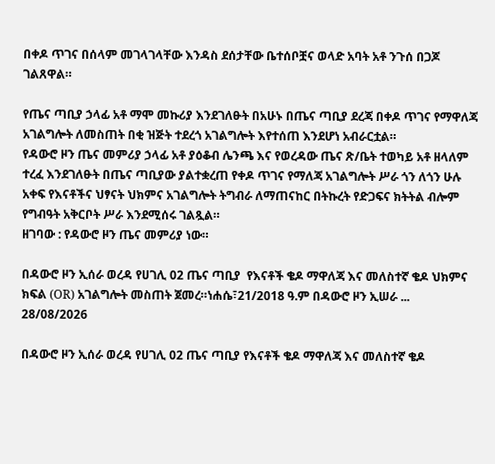በቀዶ ጥገና በሰላም መገላገላቸው እንዳስ ደሰታቸው ቤተሰቦቿና ወላድ አባት አቶ ንጉሰ በጋጆ ገልጸዋል።

የጤና ጣቢያ ኃላፊ አቶ ማሞ መኩሪያ እንደገለፁት በአሁኑ በጤና ጣቢያ ደረጃ በቀዶ ጥገና የማዋለጃ አገልግሎት ለመስጠት በቂ ዝጅት ተደረጎ አገልግሎት እየተሰጠ እንደሆነ አብራርቷል።
የዳውሮ ዞን ጤና መምሪያ ኃላፊ አቶ ያዕቆብ ሌንጫ እና የወረዳው ጤና ጽ/ቤት ተወካይ አቶ ዘላለም ተረፈ እንደገለፁት በጤና ጣቢያው ያልተቋረጠ የቀዶ ጥገና የማለጃ አገልግሎት ሥራ ጎን ለጎን ሁሉ አቀፍ የእናቶችና ህፃናት ህክምና አገልግሎት ትግብራ ለማጠናከር በትኩረት የድጋፍና ክትትል ብሎም የግብዓት አቅርቦት ሥራ እንደሚሰሩ ገልጿል።
ዘገባው : የዳውሮ ዞን ጤና መምሪያ ነው።

በዳውሮ ዞን ኢሰራ ወረዳ የሀገሊ 02 ጤና ጣቢያ  የእናቶች ቄዶ ማዋለጃ እና መለስተኛ ቄዶ ህክምና ክፍል (OR) አገልግሎት መስጠት ጀመረ።ነሐሴ፣21/2018 ዓ.ም በዳውሮ ዞን ኢሠራ ...
28/08/2026

በዳውሮ ዞን ኢሰራ ወረዳ የሀገሊ 02 ጤና ጣቢያ የእናቶች ቄዶ ማዋለጃ እና መለስተኛ ቄዶ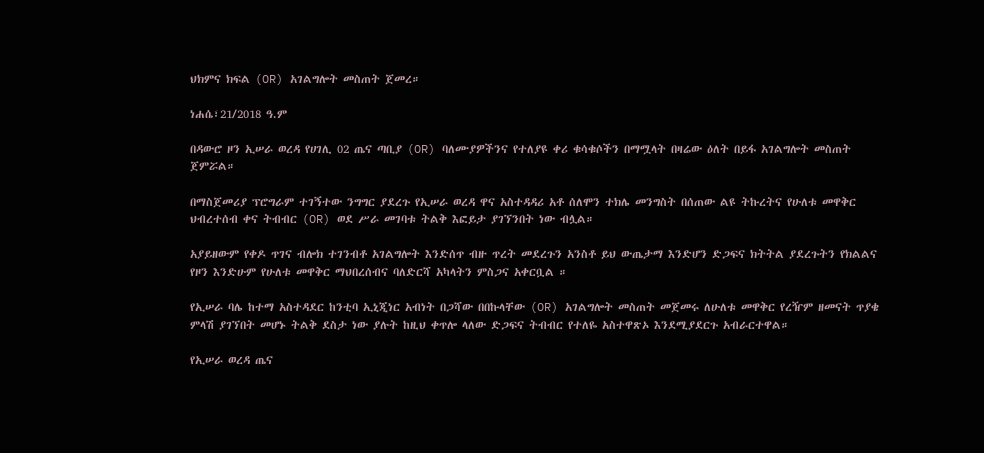ህክምና ክፍል (OR) አገልግሎት መስጠት ጀመረ።

ነሐሴ፣21/2018 ዓ.ም

በዳውሮ ዞን ኢሠራ ወረዳ የሀገሊ 02 ጤና ጣቢያ (OR) ባለሙያዎችንና የተለያዩ ቀሪ ቁሳቁሶችን በማሟላት በዛሬው ዕለት በይፋ አገልግሎት መስጠት ጀምሯል።

በማስጀመሪያ ፕሮግራም ተገኝተው ንግግር ያደረጉ የኢሠራ ወረዳ ዋና አስተዳዳሪ አቶ ሰለሞን ተክሌ መንግስት በሰጠው ልዩ ትኩረትና የሁለቱ መዋቅር ህብረተሰብ ቀና ትብብር (OR) ወደ ሥራ መገባቱ ትልቅ እፎይታ ያገኘንበት ነው ብሏል።

አያይዘውም የቀዶ ጥገና ብሎክ ተገንብቶ አገልግሎት እንድሰጥ ብዙ ጥረት መደረጉን አንስቶ ይህ ውጤታማ እንድሆን ድጋፍና ክትትል ያደረጉትን የክልልና የዞን እንድሁም የሁለቱ መዋቅር ማህበረሰብና ባለድርሻ አካላትን ምስጋና አቀርቧል ።

የኢሠራ ባሌ ከተማ አስተዳደር ከንቲባ ኢኒጂነር አብነት በጋሻው በበኩላቸው (OR) አገልግሎት መስጠት መጀመሩ ለሁለቱ መዋቅር የረዥም ዘመናት ጥያቄ ምላሽ ያገኘበት መሆኑ ትልቅ ደስታ ነው ያሉት ከዚህ ቀጥሎ ላለው ድጋፍና ትብብር የተለዬ አስተዋጽኦ እንደሚያደርጉ አብራርተዋል።

የኢሠራ ወረዳ ጤና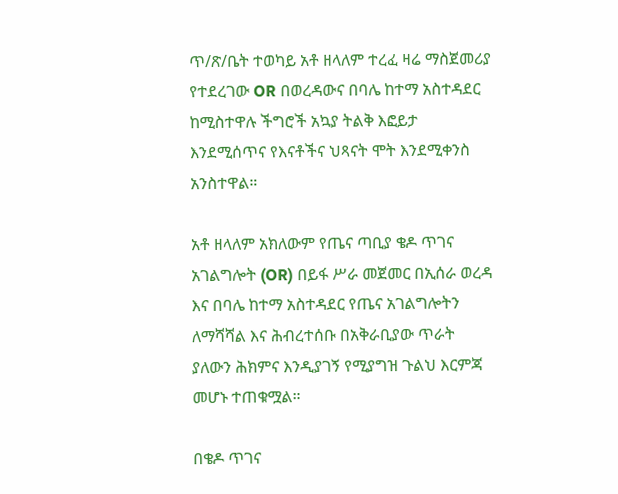ጥ/ጽ/ቤት ተወካይ አቶ ዘላለም ተረፈ ዛሬ ማስጀመሪያ የተደረገው OR በወረዳውና በባሌ ከተማ አስተዳደር ከሚስተዋሉ ችግሮች አኳያ ትልቅ እፎይታ እንደሚሰጥና የእናቶችና ህጻናት ሞት እንደሚቀንስ አንስተዋል።

አቶ ዘላለም አክለውም የጤና ጣቢያ ቄዶ ጥገና አገልግሎት (OR) በይፋ ሥራ መጀመር በኢሰራ ወረዳ እና በባሌ ከተማ አስተዳደር የጤና አገልግሎትን ለማሻሻል እና ሕብረተሰቡ በአቅራቢያው ጥራት ያለውን ሕክምና እንዲያገኝ የሚያግዝ ጉልህ እርምጃ መሆኑ ተጠቁሟል።

በቄዶ ጥገና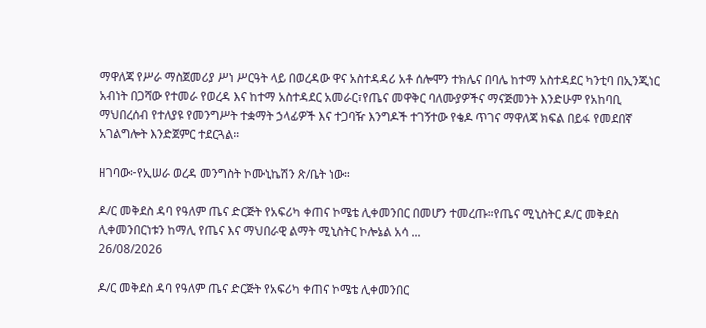ማዋለጃ የሥራ ማስጀመሪያ ሥነ ሥርዓት ላይ በወረዳው ዋና አስተዳዳሪ አቶ ሰሎሞን ተክሌና በባሌ ከተማ አስተዳደር ካንቲባ በኢንጂነር አብነት በጋሻው የተመራ የወረዳ እና ከተማ አስተዳደር አመራር፣የጤና መዋቅር ባለሙያዎችና ማናጅመንት እንድሁም የአከባቢ ማህበረሰብ የተለያዩ የመንግሥት ተቋማት ኃላፊዎች እና ተጋባዥ እንግዶች ተገኝተው የቄዶ ጥገና ማዋለጃ ክፍል በይፋ የመደበኛ አገልግሎት እንድጀምር ተደርጓል።

ዘገባው፦የኢሠራ ወረዳ መንግስት ኮሙኒኬሽን ጽ/ቤት ነው።

ዶ/ር መቅደስ ዳባ የዓለም ጤና ድርጅት የአፍሪካ ቀጠና ኮሜቴ ሊቀመንበር በመሆን ተመረጡ።የጤና ሚኒስትር ዶ/ር መቅደስ ሊቀመንበርነቱን ከማሊ የጤና እና ማህበራዊ ልማት ሚኒስትር ኮሎኔል አሳ ...
26/08/2026

ዶ/ር መቅደስ ዳባ የዓለም ጤና ድርጅት የአፍሪካ ቀጠና ኮሜቴ ሊቀመንበር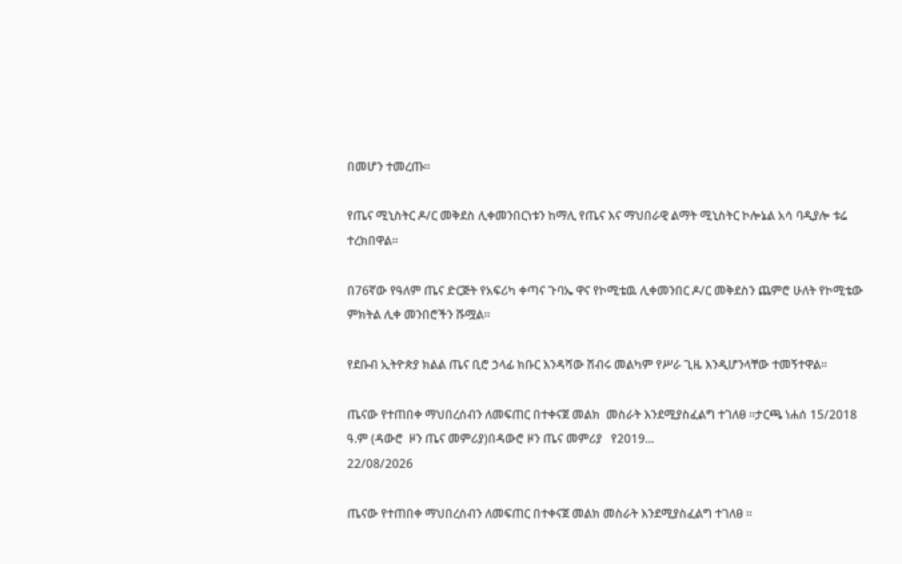በመሆን ተመረጡ።

የጤና ሚኒስትር ዶ/ር መቅደስ ሊቀመንበርነቱን ከማሊ የጤና እና ማህበራዊ ልማት ሚኒስትር ኮሎኔል አሳ ባዲያሎ ቱሬ ተረክበዋል።

በ76ኛው የዓለም ጤና ድርጅት የአፍሪካ ቀጣና ጉባኤ ዋና የኮሚቴዉ ሊቀመንበር ዶ/ር መቅደስን ጨምሮ ሁለት የኮሚቴው ምክትል ሊቀ መንበሮችን ሹሟል።

የደቡብ ኢትዮጵያ ክልል ጤና ቢሮ ኃላፊ ክቡር እንዳሻው ሽብሩ መልካም የሥራ ጊዜ እንዲሆንላቸው ተመኝተዋል።

ጤናው የተጠበቀ ማህበረሰብን ለመፍጠር በተቀናጀ መልክ  መስራት እንደሚያስፈልግ ተገለፀ ።ታርጫ ነሐሰ 15/2018 ዓ.ም (ዳውሮ  ዞን ጤና መምሪያ)በዳውሮ ዞን ጤና መምሪያ   የ2019...
22/08/2026

ጤናው የተጠበቀ ማህበረሰብን ለመፍጠር በተቀናጀ መልክ መስራት እንደሚያስፈልግ ተገለፀ ።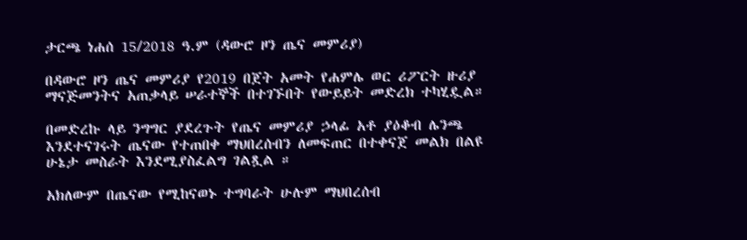ታርጫ ነሐሰ 15/2018 ዓ.ም (ዳውሮ ዞን ጤና መምሪያ)

በዳውሮ ዞን ጤና መምሪያ የ2019 በጀት አመት የሐምሌ ወር ሪፖርት ዙሪያ ማናጅመንትና አጠቃላይ ሠራተኞች በተገኙበት የውይይት መድረክ ተካሂዷል።

በመድረኩ ላይ ንግግር ያደረጉት የጤና መምሪያ ኃላፊ አቶ ያዕቆብ ሌንጫ እንደተናገሩት ጤናው የተጠበቀ ማህበረሰብን ለመፍጠር በተቀናጀ መልክ በልዩ ሁኔታ መስራት እንደሚያስፈልግ ገልጿል ።

አክለውም በጤናው የሚከናወኑ ተግባራት ሁሉም ማህበረሰብ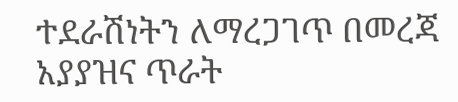ተደራሽነትን ለማረጋገጥ በመረጃ አያያዝና ጥራት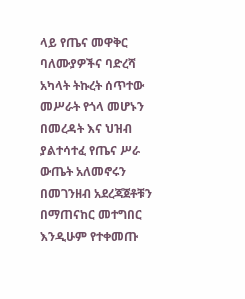ላይ የጤና መዋቅር ባለሙያዎችና ባድረሻ አካላት ትኩረት ሰጥተው መሥራት የጎላ መሆኑን በመረዳት እና ህዝብ ያልተሳተፈ የጤና ሥራ ውጤት አለመኖሩን በመገንዘብ አደረጃጀቶቹን በማጠናከር መተግበር እንዲሁም የተቀመጡ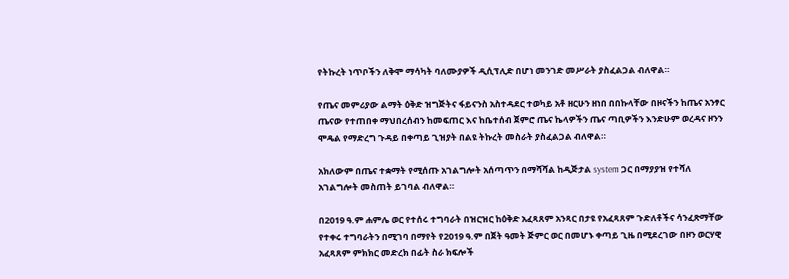የትኩረት ነጥቦችን ለቅሞ ማሳካት ባለሙያዎች ዲሲፕሊድ በሆነ መንገድ መሥራት ያስፈልጋል ብለዋል።

የጤና መምሪያው ልማት ዕቅድ ዝግጅትና ፋይናንስ አስተዳደር ተወካይ አቶ ዘርሁን ዘነበ በበኩላቸው በዞናችን ከጤና አንፃር ጤናው የተጠበቀ ማህበረሰብን ከመፍጠር እና ከቤተሰብ ጀምሮ ጤና ኬላዎችን ጤና ጣቢዎችን እንድሁም ወረዳና ዞንን ሞዴል የማድረግ ጉዳይ በቀጣይ ጊዝያት በልዩ ትኩረት መስራት ያስፈልጋል ብለዋል።

አክለውም በጤና ተቋማት የሚሰጡ አገልግሎት አሰጣጥን በማሻሻል ከዲጅታል system ጋር በማያያዝ የተሻለ አገልግሎት መስጠት ይገባል ብለዋል።

በ2019 ዓ.ም ሐምሌ ወር የተሰሩ ተግባራት በዝርዝር ከዕቅድ አፈጻጸም አንጻር በታዩ የአፈጻጸም ጉድለቶችና ሳንፈጽማቸው የተቀሩ ተግባራትን በሚገባ በማየት የ2019 ዓ.ም በጀት ዓመት ጅምር ወር በመሆኑ ቀጣይ ጊዜ በሚደረገው በዞን ወርሃዊ አፈጻጸም ምክክር መድረክ በፊት ስራ ክፍሎች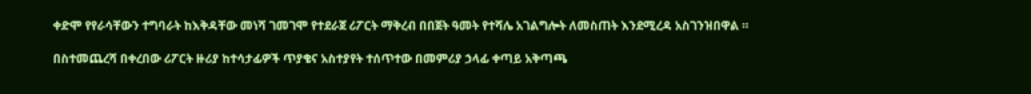ቀድሞ የየራሳቸውን ተግባራት ከእቅዳቸው መነሻ ገመገሞ የተደራጀ ሪፖርት ማቅረብ በበጀት ዓመት የተሻሌ አገልግሎት ለመስጠት እንደሚረዳ አስገንዝበዋል ።

በስተመጨረሻ በቀረበው ሪፖርት ዙሪያ ከተሳታፊዎች ጥያቄና አስተያየት ተሰጥተው በመምሪያ ኃላፊ ቀጣይ አቅጣጫ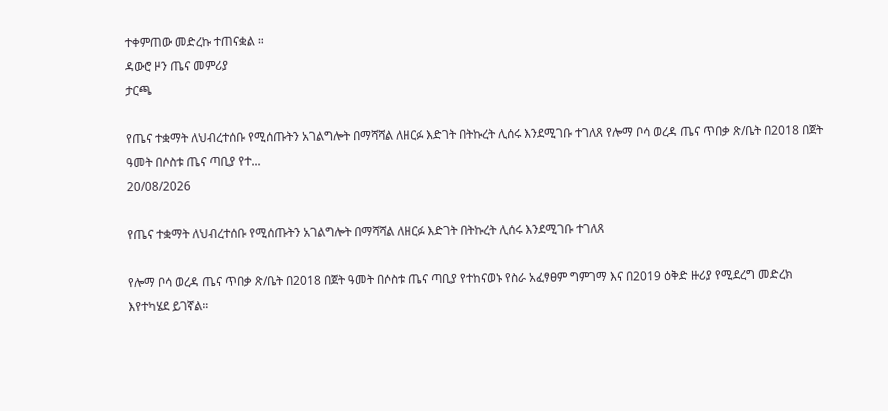ተቀምጠው መድረኩ ተጠናቋል ።
ዳውሮ ዞን ጤና መምሪያ
ታርጫ

የጤና ተቋማት ለህብረተሰቡ የሚሰጡትን አገልግሎት በማሻሻል ለዘርፉ እድገት በትኩረት ሊሰሩ እንደሚገቡ ተገለጸ የሎማ ቦሳ ወረዳ ጤና ጥበቃ ጽ/ቤት በ2018 በጀት ዓመት በሶስቱ ጤና ጣቢያ የተ...
20/08/2026

የጤና ተቋማት ለህብረተሰቡ የሚሰጡትን አገልግሎት በማሻሻል ለዘርፉ እድገት በትኩረት ሊሰሩ እንደሚገቡ ተገለጸ

የሎማ ቦሳ ወረዳ ጤና ጥበቃ ጽ/ቤት በ2018 በጀት ዓመት በሶስቱ ጤና ጣቢያ የተከናወኑ የስራ አፈፃፀም ግምገማ እና በ2019 ዕቅድ ዙሪያ የሚደረግ መድረክ እየተካሄደ ይገኛል።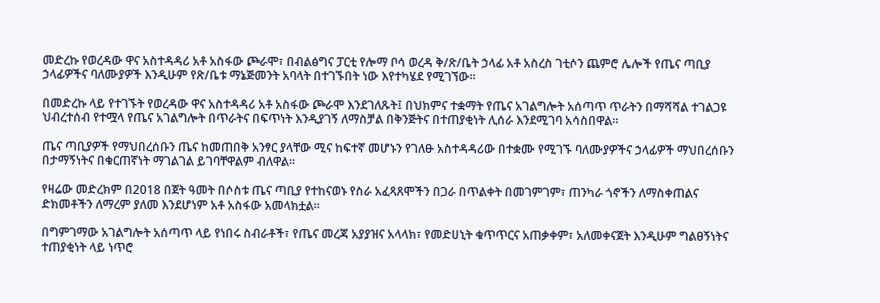መድረኩ የወረዳው ዋና አስተዳዳሪ አቶ አስፋው ጮራሞ፣ በብልፅግና ፓርቲ የሎማ ቦሳ ወረዳ ቅ/ጽ/ቤት ኃላፊ አቶ አስረስ ገቲሶን ጨምሮ ሌሎች የጤና ጣቢያ ኃላፊዎችና ባለሙያዎች እንዲሁም የጽ/ቤቱ ማኔጅመንት አባላት በተገኙበት ነው እየተካሄደ የሚገኘው፡፡

በመድረኩ ላይ የተገኙት የወረዳው ዋና አስተዳዳሪ አቶ አስፋው ጮራሞ እንደገለጹት፤ በህክምና ተቋማት የጤና አገልግሎት አሰጣጥ ጥራትን በማሻሻል ተገልጋዩ ህብረተሰብ የተሟላ የጤና አገልግሎት በጥራትና በፍጥነት እንዲያገኝ ለማስቻል በቅንጅትና በተጠያቂነት ሊሰራ እንደሚገባ አሳስበዋል።

ጤና ጣቢያዎች የማህበረሰቡን ጤና ከመጠበቅ አንፃር ያላቸው ሚና ከፍተኛ መሆኑን የገለፁ አስተዳዳሪው በተቋሙ የሚገኙ ባለሙያዎችና ኃላፊዎች ማህበረሰቡን በታማኝነትና በቁርጠኛነት ማገልገል ይገባቸዋልም ብለዋል።

የዛሬው መድረክም በ2018 በጀት ዓመት በሶስቱ ጤና ጣቢያ የተከናወኑ የስራ አፈጻጸሞችን በጋራ በጥልቀት በመገምገም፣ ጠንካራ ጎኖችን ለማስቀጠልና ድክመቶችን ለማረም ያለመ እንደሆነም አቶ አስፋው አመላክቷል።

በግምገማው አገልግሎት አሰጣጥ ላይ የነበሩ ስብራቶች፣ የጤና መረጃ አያያዝና አላላክ፣ የመድሀኒት ቁጥጥርና አጠቃቀም፣ አለመቀናጀት እንዲሁም ግልፀኝነትና ተጠያቂነት ላይ ነጥሮ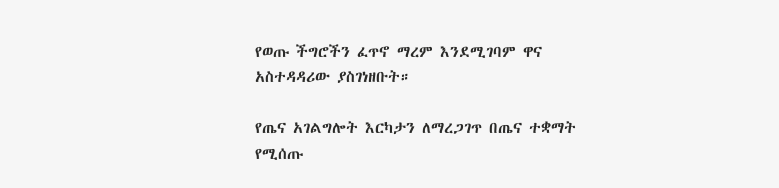የወጡ ችግሮችን ፈጥኖ ማረም እንደሚገባም ዋና አስተዳዳሪው ያስገነዘቡት።

የጤና አገልግሎት እርካታን ለማረጋገጥ በጤና ተቋማት የሚሰጡ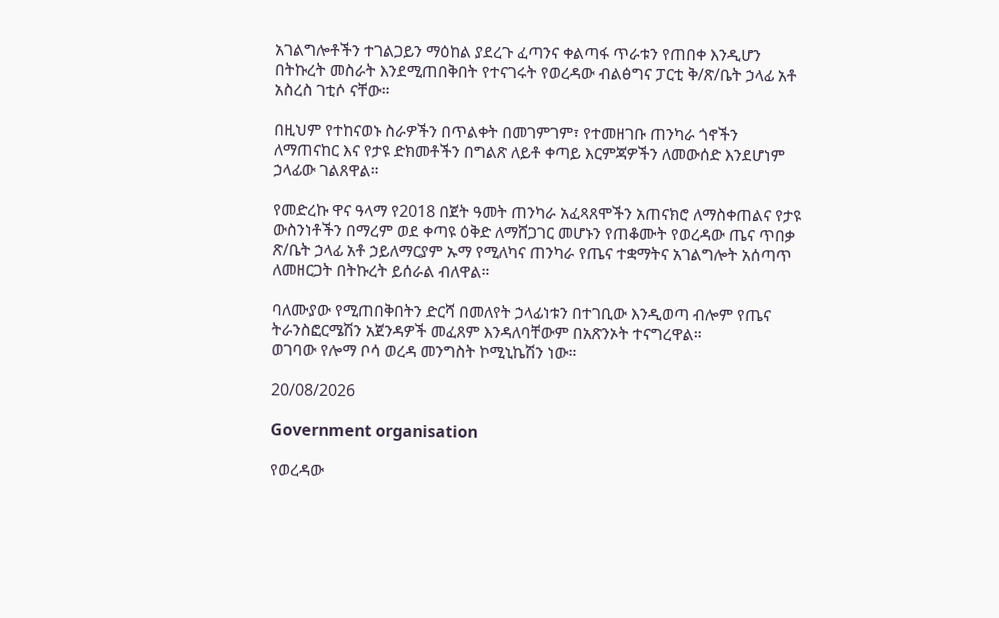አገልግሎቶችን ተገልጋይን ማዕከል ያደረጉ ፈጣንና ቀልጣፋ ጥራቱን የጠበቀ እንዲሆን በትኩረት መስራት እንደሚጠበቅበት የተናገሩት የወረዳው ብልፅግና ፓርቲ ቅ/ጽ/ቤት ኃላፊ አቶ አስረስ ገቲሶ ናቸው።

በዚህም የተከናወኑ ስራዎችን በጥልቀት በመገምገም፣ የተመዘገቡ ጠንካራ ጎኖችን ለማጠናከር እና የታዩ ድክመቶችን በግልጽ ለይቶ ቀጣይ እርምጃዎችን ለመውሰድ እንደሆነም ኃላፊው ገልጸዋል።

የመድረኩ ዋና ዓላማ የ2018 በጀት ዓመት ጠንካራ አፈጻጸሞችን አጠናክሮ ለማስቀጠልና የታዩ ውስንነቶችን በማረም ወደ ቀጣዩ ዕቅድ ለማሸጋገር መሆኑን የጠቆሙት የወረዳው ጤና ጥበቃ ጽ/ቤት ኃላፊ አቶ ኃይለማርያም ኡማ የሚለካና ጠንካራ የጤና ተቋማትና አገልግሎት አሰጣጥ ለመዘርጋት በትኩረት ይሰራል ብለዋል።

ባለሙያው የሚጠበቅበትን ድርሻ በመለየት ኃላፊነቱን በተገቢው እንዲወጣ ብሎም የጤና ትራንስፎርሜሽን አጀንዳዎች መፈጸም እንዳለባቸውም በአጽንኦት ተናግረዋል።
ወገባው የሎማ ቦሳ ወረዳ መንግስት ኮሚኒኬሽን ነው።

20/08/2026

Government organisation

የወረዳው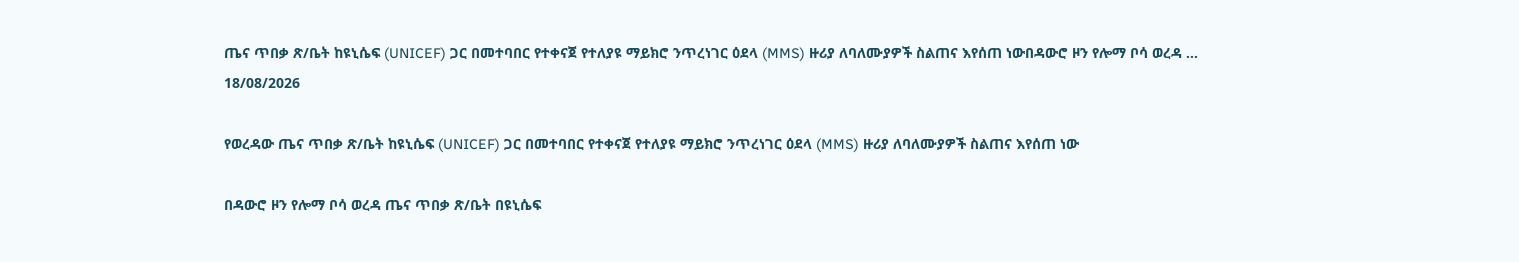ጤና ጥበቃ ጽ/ቤት ከዩኒሴፍ (UNICEF) ጋር በመተባበር የተቀናጀ የተለያዩ ማይክሮ ንጥረነገር ዕደላ (MMS) ዙሪያ ለባለሙያዎች ስልጠና እየሰጠ ነውበዳውሮ ዞን የሎማ ቦሳ ወረዳ ...
18/08/2026

የወረዳው ጤና ጥበቃ ጽ/ቤት ከዩኒሴፍ (UNICEF) ጋር በመተባበር የተቀናጀ የተለያዩ ማይክሮ ንጥረነገር ዕደላ (MMS) ዙሪያ ለባለሙያዎች ስልጠና እየሰጠ ነው

በዳውሮ ዞን የሎማ ቦሳ ወረዳ ጤና ጥበቃ ጽ/ቤት በዩኒሴፍ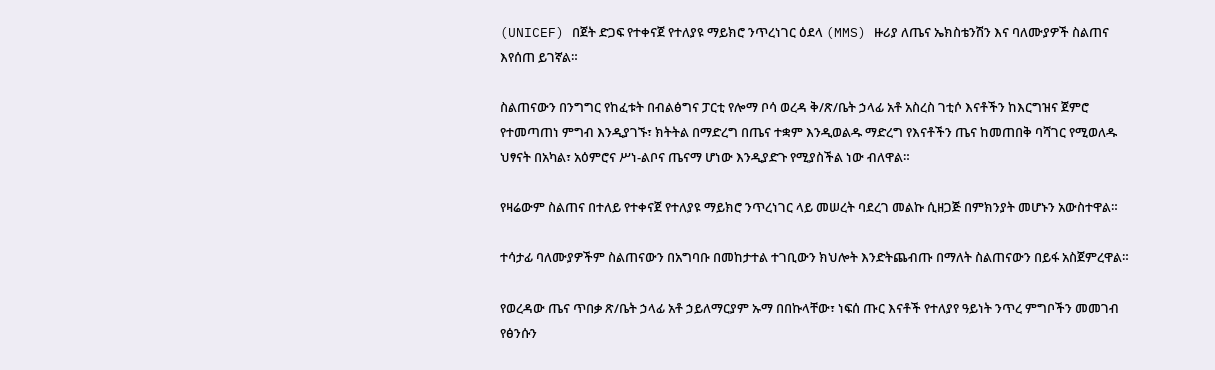(UNICEF) በጀት ድጋፍ የተቀናጀ የተለያዩ ማይክሮ ንጥረነገር ዕደላ (MMS) ዙሪያ ለጤና ኤክስቴንሽን እና ባለሙያዎች ስልጠና እየሰጠ ይገኛል።

ስልጠናውን በንግግር የከፈቱት በብልፅግና ፓርቲ የሎማ ቦሳ ወረዳ ቅ/ጽ/ቤት ኃላፊ አቶ አስረስ ገቲሶ እናቶችን ከእርግዝና ጀምሮ የተመጣጠነ ምግብ እንዲያገኙ፣ ክትትል በማድረግ በጤና ተቋም እንዲወልዱ ማድረግ የእናቶችን ጤና ከመጠበቅ ባሻገር የሚወለዱ ህፃናት በአካል፣ አዕምሮና ሥነ-ልቦና ጤናማ ሆነው እንዲያድጉ የሚያስችል ነው ብለዋል።

የዛሬውም ስልጠና በተለይ የተቀናጀ የተለያዩ ማይክሮ ንጥረነገር ላይ መሠረት ባደረገ መልኩ ሲዘጋጅ በምክንያት መሆኑን አውስተዋል።

ተሳታፊ ባለሙያዎችም ስልጠናውን በአግባቡ በመከታተል ተገቢውን ክህሎት እንድትጨብጡ በማለት ስልጠናውን በይፋ አስጀምረዋል።

የወረዳው ጤና ጥበቃ ጽ/ቤት ኃላፊ አቶ ኃይለማርያም ኡማ በበኩላቸው፣ ነፍሰ ጡር እናቶች የተለያየ ዓይነት ንጥረ ምግቦችን መመገብ የፅንሱን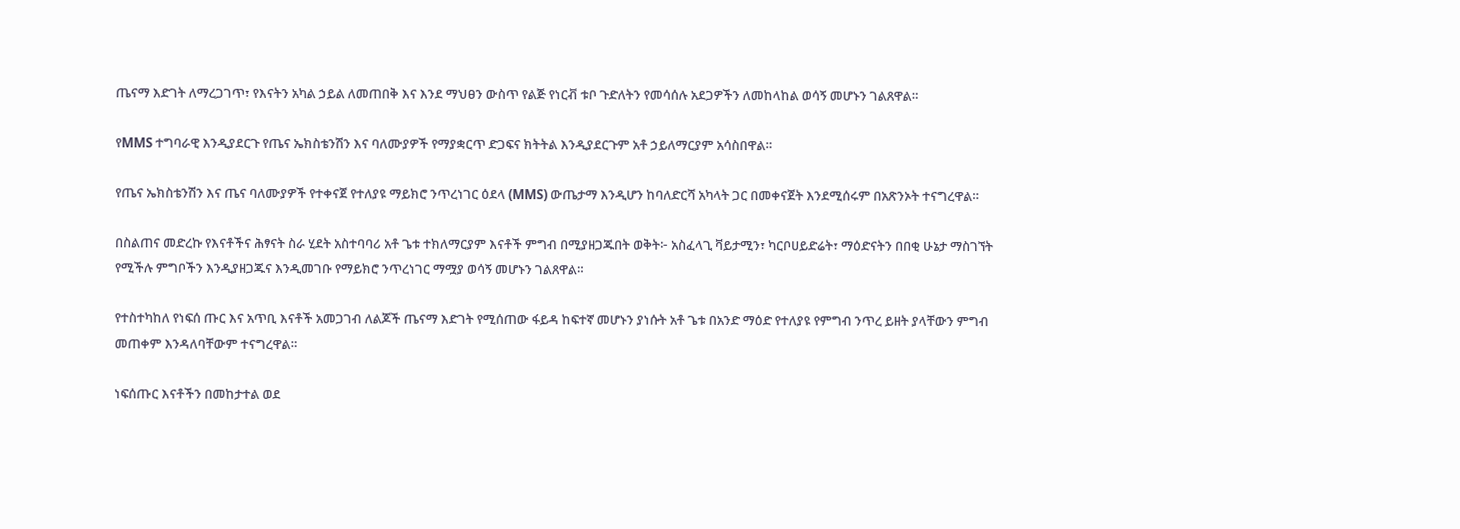ጤናማ እድገት ለማረጋገጥ፣ የእናትን አካል ኃይል ለመጠበቅ እና እንደ ማህፀን ውስጥ የልጅ የነርቭ ቱቦ ጉድለትን የመሳሰሉ አደጋዎችን ለመከላከል ወሳኝ መሆኑን ገልጸዋል።

የMMS ተግባራዊ እንዲያደርጉ የጤና ኤክስቴንሽን እና ባለሙያዎች የማያቋርጥ ድጋፍና ክትትል እንዲያደርጉም አቶ ኃይለማርያም አሳስበዋል።

የጤና ኤክስቴንሽን እና ጤና ባለሙያዎች የተቀናጀ የተለያዩ ማይክሮ ንጥረነገር ዕደላ (MMS) ውጤታማ እንዲሆን ከባለድርሻ አካላት ጋር በመቀናጀት እንደሚሰሩም በአጽንኦት ተናግረዋል።

በስልጠና መድረኩ የእናቶችና ሕፃናት ስራ ሂደት አስተባባሪ አቶ ጌቱ ተክለማርያም እናቶች ምግብ በሚያዘጋጁበት ወቅት፦ አስፈላጊ ቫይታሚን፣ ካርቦሀይድሬት፣ ማዕድናትን በበቂ ሁኔታ ማስገኘት የሚችሉ ምግቦችን እንዲያዘጋጁና እንዲመገቡ የማይክሮ ንጥረነገር ማሟያ ወሳኝ መሆኑን ገልጸዋል።

የተስተካከለ የነፍሰ ጡር እና አጥቢ እናቶች አመጋገብ ለልጆች ጤናማ እድገት የሚሰጠው ፋይዳ ከፍተኛ መሆኑን ያነሱት አቶ ጌቱ በአንድ ማዕድ የተለያዩ የምግብ ንጥረ ይዘት ያላቸውን ምግብ መጠቀም እንዳለባቸውም ተናግረዋል።

ነፍሰጡር እናቶችን በመከታተል ወደ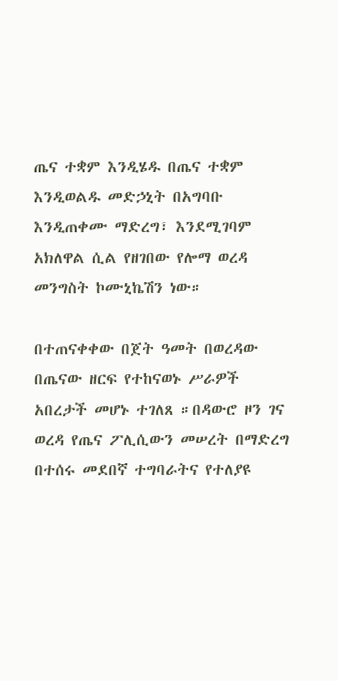ጤና ተቋም እንዲሄዱ በጤና ተቋም እንዲወልዱ መድኃኒት በአግባቡ እንዲጠቀሙ ማድረግ፣ እንደሚገባም አክለዋል ሲል የዘገበው የሎማ ወረዳ መንግስት ኮሙኒኬሽን ነው።

በተጠናቀቀው በጀት ዓመት በወረዳው በጤናው ዘርፍ የተከናወኑ ሥራዎች አበረታች መሆኑ ተገለጸ ።በዳውሮ ዞን ገና ወረዳ የጤና ፖሊሲውን መሠረት በማድረግ በተሰሩ መደበኛ ተግባራትና የተለያዩ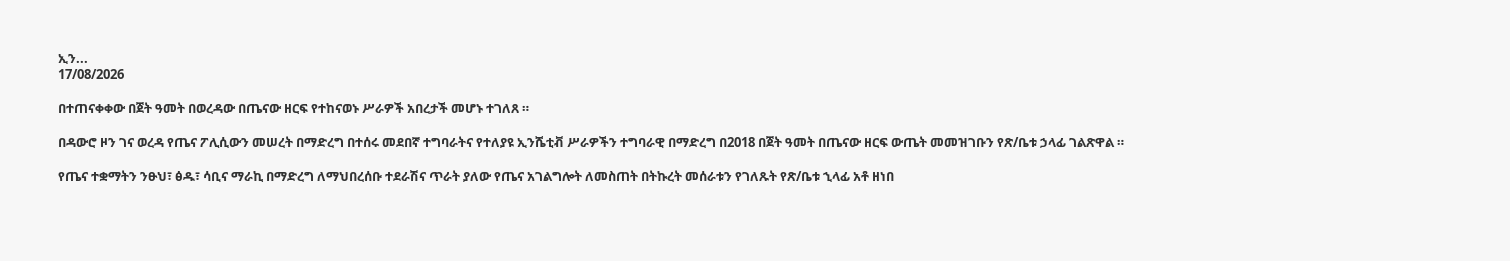ኢን...
17/08/2026

በተጠናቀቀው በጀት ዓመት በወረዳው በጤናው ዘርፍ የተከናወኑ ሥራዎች አበረታች መሆኑ ተገለጸ ።

በዳውሮ ዞን ገና ወረዳ የጤና ፖሊሲውን መሠረት በማድረግ በተሰሩ መደበኛ ተግባራትና የተለያዩ ኢንሼቲቭ ሥራዎችን ተግባራዊ በማድረግ በ2018 በጀት ዓመት በጤናው ዘርፍ ውጤት መመዝገቡን የጽ/ቤቱ ኃላፊ ገልጽዋል ።

የጤና ተቋማትን ንፁህ፣ ፅዱ፣ ሳቢና ማራኪ በማድረግ ለማህበረሰቡ ተደራሽና ጥራት ያለው የጤና አገልግሎት ለመስጠት በትኩረት መሰራቱን የገለጹት የጽ/ቤቱ ኂላፊ አቶ ዘነበ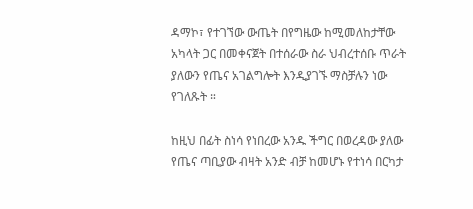ዳማኮ፣ የተገኘው ውጤት በየግዜው ከሚመለከታቸው አካላት ጋር በመቀናጀት በተሰራው ስራ ህብረተሰቡ ጥራት ያለውን የጤና አገልግሎት እንዲያገኙ ማስቻሉን ነው የገለጹት ።

ከዚህ በፊት ስነሳ የነበረው አንዱ ችግር በወረዳው ያለው የጤና ጣቢያው ብዛት አንድ ብቻ ከመሆኑ የተነሳ በርካታ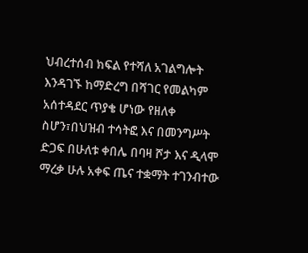ህብረተሰብ ክፍል የተሻለ አገልግሎት እንዳገኙ ከማድረግ በሻገር የመልካም አሰተዳደር ጥያቄ ሆነው የዘለቀ ስሆን፣በህዝብ ተሳትፎ እና በመንግሥት ድጋፍ በሁለቱ ቀበሌ በባዛ ሾታ እና ዲላሞ ማረቃ ሁሉ አቀፍ ጤና ተቋማት ተገንብተው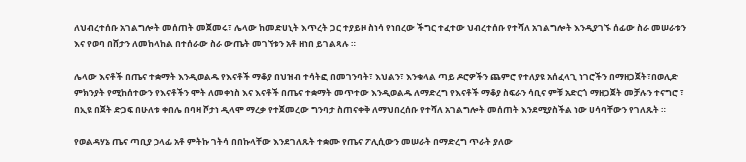ለህብረተሰቡ አገልግሎት መሰጠት መጀመሩ፣ ሌላው ከመድሀኒት እጥረት ጋር ተያይዞ ስነሳ የነበረው ችግር ተፈተው ህብረተሰቡ የተሻለ አገልግሎት እንዲያገኙ ሰፊው ስራ መሠራቱን እና የወባ በሸታን ለመከላከል በተሰራው ስራ ውጤት መገኘቱን አቶ ዘነበ ይገልጻሉ ።

ሌላው እናቶች በጤና ተቋማት እንዲወልዱ የእናቶች ማቆያ በህዝብ ተሳትፎ በመገንባት፣ እህልን፣ እንቁላል ጣይ ዶሮዎችን ጨምሮ የተለያዩ አሰፈላጊ ነገሮችን በማዘጋጀት፣በወሊድ ምክንያት የሚከሰተውን የእናቶችን ሞት ለመቀነስ እና እናቶች በጤና ተቋማት መጥተው እንዲወልዱ ለማድረግ የእናቶች ማቆያ ስፍራን ሳቢና ምቹ አድርጎ ማዘጋጀት መቻሉን ተናግሮ ፣ በኢዩ በጀት ድጋፍ በሁለቱ ቀበሌ በባዛ ሾታነ ዲላሞ ማረቃ የተጀመረው ግንባታ ስጠናቀቅ ለማህበረሰቡ የተሻለ አገልግሎት መሰጠት እንደሚያስችል ነው ሀሳባቸውን የገለጹት ።

የወልዳሃኔ ጤና ጣቢያ ኃላፊ አቶ ምትኩ ገትሳ በበኩላቸው እንደገለጹት ተቋሙ የጤና ፖሊሲውን መሠራት በማድረግ ጥራት ያለው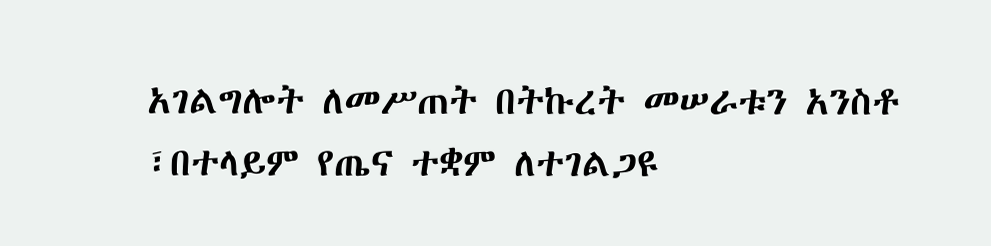አገልግሎት ለመሥጠት በትኩረት መሠራቱን አንስቶ ፣በተላይም የጤና ተቋም ለተገልጋዩ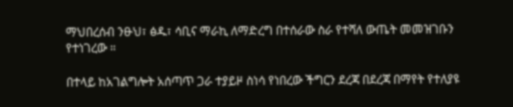ማህበረሰብ ንፁህ፣ ፅዱ፣ ሳቢና ማራኪ ለማድረግ በተሰራው ስራ የተሻለ ውጤት መመዝገቡን የተነገረው ።

በተላይ ከአገልግሎት አሰጣጥ ጋራ ተያይዞ ስነሳ የነበረው ችግርን ደረጃ በደረጃ በማየት የተለያዩ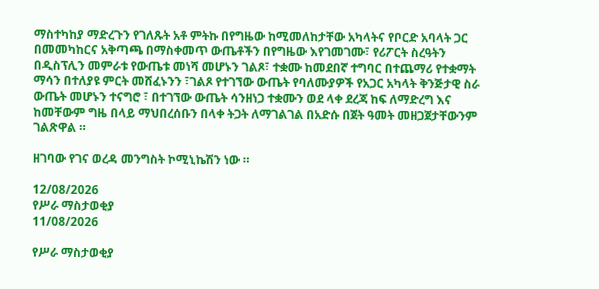ማስተካከያ ማድረጉን የገለጹት አቶ ምትኩ በየግዜው ከሚመለከታቸው አካላትና የቦርድ አባላት ጋር በመመካከርና አቅጣጫ በማስቀመጥ ውጤቶችን በየግዜው እየገመገሙ፣ የሪፖርት ስረዓትን በዲስፕሊን መምራቱ የውጤቱ መነሻ መሆኑን ገልጾ፣ ተቋሙ ከመደበኛ ተግባር በተጨማሪ የተቋማት ማሳን በተለያዩ ምርት መሸፈኑንን ፣ገልጾ የተገኘው ውጤት የባለሙያዎች የአጋር አካላት ቅንጅታዊ ስራ ውጤት መሆኑን ተናግሮ ፣ በተገኘው ውጤት ሳንዘነጋ ተቋሙን ወደ ላቀ ደረጃ ከፍ ለማድረግ እና ከመቸውም ግዜ በላይ ማህበረሰቡን በላቀ ትጋት ለማገልገል በአድሱ በጀት ዓመት መዘጋጀታቸውንም ገልጽዋል ።

ዘገባው የገና ወረዳ መንግስት ኮሚኒኬሽን ነው ።

12/08/2026
የሥራ ማስታወቂያ
11/08/2026

የሥራ ማስታወቂያ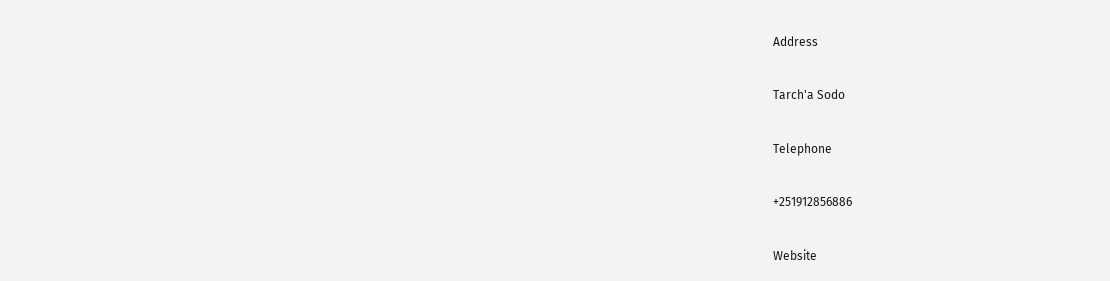Address

Tarch'a Sodo

Telephone

+251912856886

Website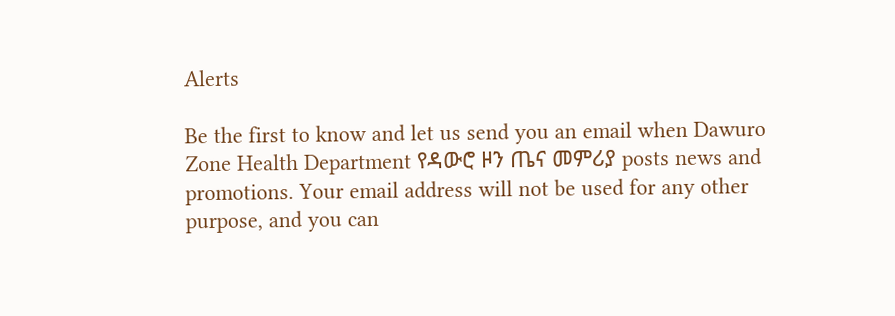Alerts

Be the first to know and let us send you an email when Dawuro Zone Health Department የዳውሮ ዞን ጤና መምሪያ posts news and promotions. Your email address will not be used for any other purpose, and you can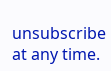unsubscribe at any time.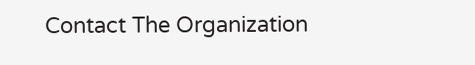Contact The Organization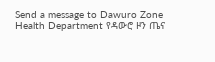Send a message to Dawuro Zone Health Department የዳውሮ ዞን ጤና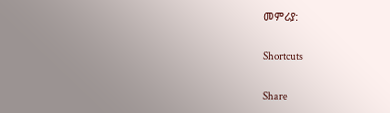መምሪያ:

Shortcuts

Share